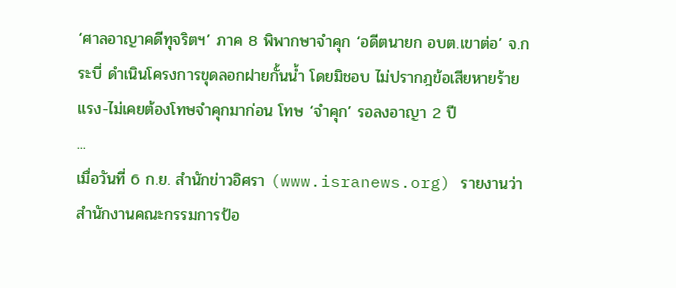‘ศาลอาญาคดีทุจริตฯ’ ภาค 8 พิพากษาจำคุก ‘อดีตนายก อบต.เขาต่อ’ จ.กระบี่ ดำเนินโครงการขุดลอกฝายกั้นน้ำ โดยมิชอบ ไม่ปรากฎข้อเสียหายร้ายแรง-ไม่เคยต้องโทษจำคุกมาก่อน โทษ ‘จำคุก’ รอลงอาญา 2 ปี
...
เมื่อวันที่ 6 ก.ย. สำนักข่าวอิศรา (www.isranews.org) รายงานว่า สำนักงานคณะกรรมการป้อ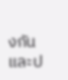งกันและป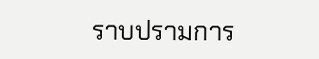ราบปรามการ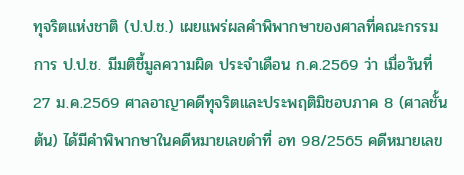ทุจริตแห่งชาติ (ป.ป.ช.) เผยแพร่ผลคำพิพากษาของศาลที่คณะกรรมการ ป.ป.ช. มีมติชี้มูลความผิด ประจำเดือน ก.ค.2569 ว่า เมื่อวันที่ 27 ม.ค.2569 ศาลอาญาคดีทุจริตและประพฤติมิชอบภาค 8 (ศาลชั้นต้น) ได้มีคำพิพากษาในคดีหมายเลขดำที่ อท 98/2565 คดีหมายเลข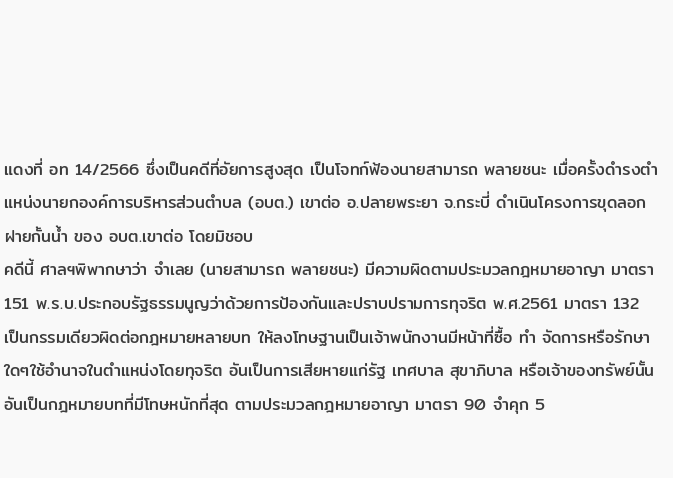แดงที่ อท 14/2566 ซึ่งเป็นคดีที่อัยการสูงสุด เป็นโจทก์ฟ้องนายสามารถ พลายชนะ เมื่อครั้งดำรงตำแหน่งนายกองค์การบริหารส่วนตำบล (อบต.) เขาต่อ อ.ปลายพระยา จ.กระบี่ ดำเนินโครงการขุดลอกฝายกั้นน้ำ ของ อบต.เขาต่อ โดยมิชอบ
คดีนี้ ศาลฯพิพากษาว่า จำเลย (นายสามารถ พลายชนะ) มีความผิดตามประมวลกฎหมายอาญา มาตรา 151 พ.ร.บ.ประกอบรัฐธรรมนูญว่าด้วยการป้องกันและปราบปรามการทุจริต พ.ศ.2561 มาตรา 132 เป็นกรรมเดียวผิดต่อกฎหมายหลายบท ให้ลงโทษฐานเป็นเจ้าพนักงานมีหน้าที่ซื้อ ทำ จัดการหรือรักษาใดๆใช้อำนาจในตำแหน่งโดยทุจริต อันเป็นการเสียหายแก่รัฐ เทศบาล สุขาภิบาล หรือเจ้าของทรัพย์นั้น อันเป็นกฎหมายบทที่มีโทษหนักที่สุด ตามประมวลกฎหมายอาญา มาตรา 90 จำคุก 5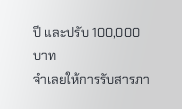ปี และปรับ 100,000 บาท
จำเลยให้การรับสารภา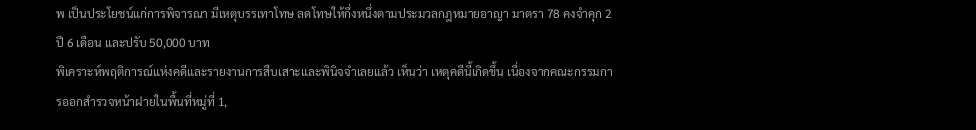พ เป็นประโยชน์แก่การพิจารณา มีเหตุบรรเทาโทษ ลดโทษให้กึ่งหนึ่งตามประมวลกฎหมายอาญา มาตรา 78 คงจำคุก 2 ปี 6 เดือน และปรับ 50,000 บาท
พิเคราะห์พฤติการณ์แห่งคดีและรายงานการสืบเสาะและพินิจจำเลยแล้ว เห็นว่า เหตุคดีนี้เกิดขึ้น เนื่องจากคณะกรรมการออกสำรวจหน้าฝายในพื้นที่หมู่ที่ 1,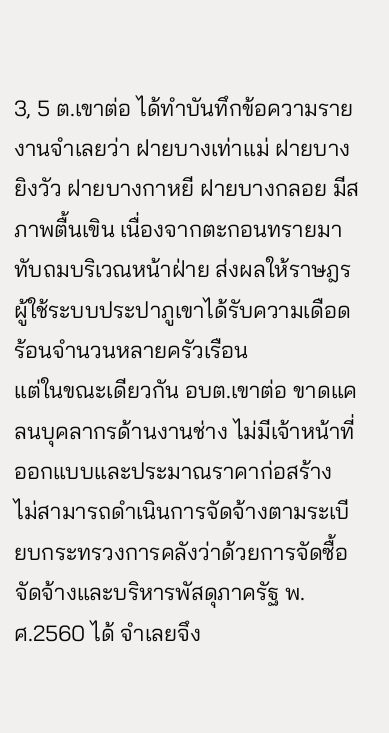3, 5 ต.เขาต่อ ได้ทำบันทึกข้อความรายงานจำเลยว่า ฝายบางเท่าแม่ ฝายบางยิงวัว ฝายบางกาหยี ฝายบางกลอย มีสภาพตื้นเขิน เนื่องจากตะกอนทรายมาทับถมบริเวณหน้าฝ่าย ส่งผลให้ราษฎรผู้ใช้ระบบประปาภูเขาได้รับความเดือดร้อนจำนวนหลายครัวเรือน
แต่ในขณะเดียวกัน อบต.เขาต่อ ขาดแคลนบุคลากรด้านงานช่าง ไม่มีเจ้าหน้าที่ออกแบบและประมาณราคาก่อสร้าง ไม่สามารถดำเนินการจัดจ้างตามระเบียบกระทรวงการคลังว่าด้วยการจัดซื้อจัดจ้างและบริหารพัสดุภาครัฐ พ.ศ.2560 ได้ จำเลยจึง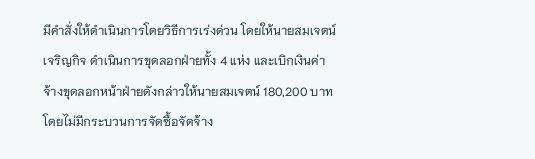มีคำสั่งให้ดำเนินการโดยวิธีการเร่งด่วน โดยให้นายสมเจตน์ เจริญกิจ ดำเนินการขุดลอกฝ่ายทั้ง 4 แห่ง และเบิกเงินค่าจ้างขุดลอกหน้าฝ่ายดังกล่าวให้นายสมเจตน์ 180,200 บาท โดยไม่มีกระบวนการจัดซื้อจัดจ้าง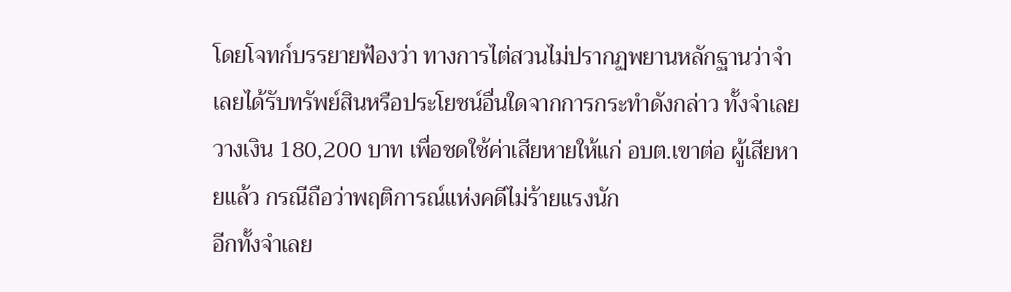โดยโจทก์บรรยายฟ้องว่า ทางการไต่สวนไม่ปรากฏพยานหลักฐานว่าจำเลยได้รับทรัพย์สินหรือประโยชน์อื่นใดจากการกระทำดังกล่าว ทั้งจำเลยวางเงิน 180,200 บาท เพื่อชดใช้ค่าเสียหายให้แก่ อบต.เขาต่อ ผู้เสียหายแล้ว กรณีถือว่าพฤติการณ์แห่งคดีไม่ร้ายแรงนัก
อีกทั้งจำเลย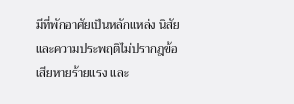มีที่พักอาศัยเป็นหลักแหล่ง นิสัยและความประพฤติไม่ปรากฎข้อเสียหายร้ายแรง และ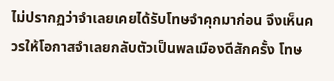ไม่ปรากฏว่าจำเลยเคยได้รับโทษจำคุกมาก่อน จึงเห็นควรให้โอกาสจำเลยกลับตัวเป็นพลเมืองดีสักครั้ง โทษ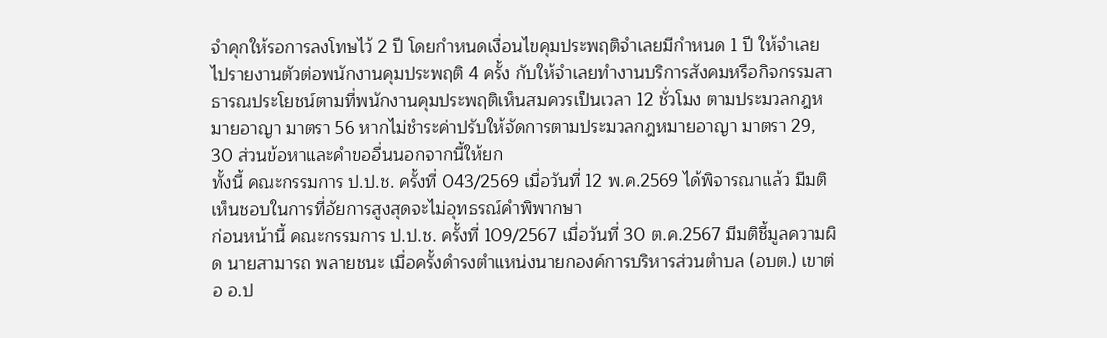จำคุกให้รอการลงโทษไว้ 2 ปี โดยกำหนดเงื่อนไขคุมประพฤติจำเลยมีกำหนด 1 ปี ให้จำเลยไปรายงานตัวต่อพนักงานคุมประพฤติ 4 ครั้ง กับให้จำเลยทำงานบริการสังคมหรือกิจกรรมสาธารณประโยชน์ตามที่พนักงานคุมประพฤติเห็นสมควรเป็นเวลา 12 ชั่วโมง ตามประมวลกฎหมายอาญา มาตรา 56 หากไม่ชำระค่าปรับให้จัดการตามประมวลกฎหมายอาญา มาตรา 29, 30 ส่วนข้อหาและคำขออื่นนอกจากนี้ให้ยก
ทั้งนี้ คณะกรรมการ ป.ป.ช. ครั้งที่ 043/2569 เมื่อวันที่ 12 พ.ค.2569 ได้พิจารณาแล้ว มีมติเห็นชอบในการที่อัยการสูงสุดจะไม่อุทธรณ์คำพิพากษา
ก่อนหน้านี้ คณะกรรมการ ป.ป.ช. ครั้งที่ 109/2567 เมื่อวันที่ 30 ต.ค.2567 มีมติชี้มูลความผิด นายสามารถ พลายชนะ เมื่อครั้งดำรงตำแหน่งนายกองค์การบริหารส่วนตำบล (อบต.) เขาต่อ อ.ป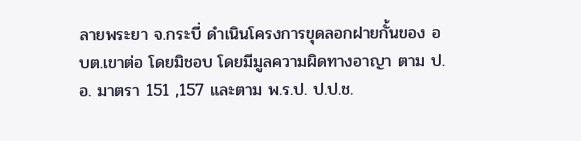ลายพระยา จ.กระบี่ ดำเนินโครงการขุดลอกฝายกั้นของ อบต.เขาต่อ โดยมิชอบ โดยมีมูลความผิดทางอาญา ตาม ป.อ. มาตรา 151 ,157 และตาม พ.ร.ป. ป.ป.ช.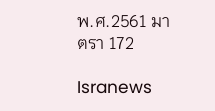พ.ศ.2561 มาตรา 172

Isranews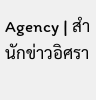Agency | สำนักข่าวอิศรา